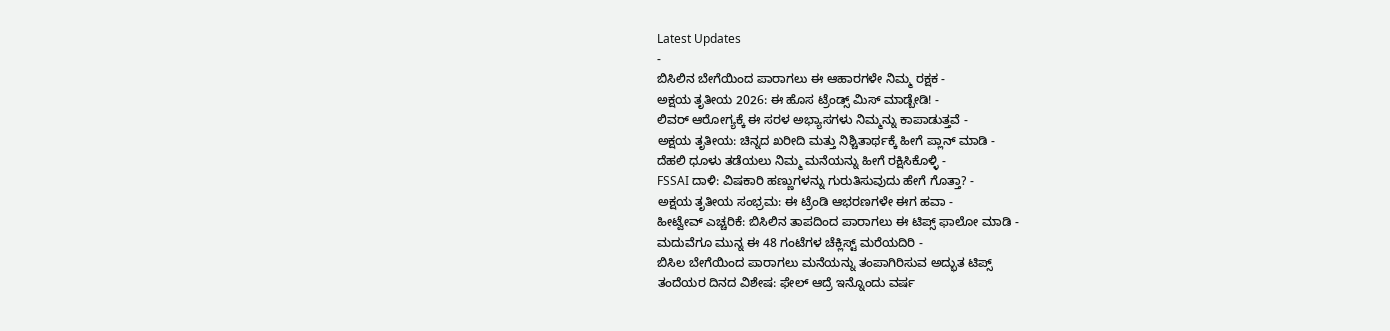Latest Updates
-
ಬಿಸಿಲಿನ ಬೇಗೆಯಿಂದ ಪಾರಾಗಲು ಈ ಆಹಾರಗಳೇ ನಿಮ್ಮ ರಕ್ಷಕ -
ಅಕ್ಷಯ ತೃತೀಯ 2026: ಈ ಹೊಸ ಟ್ರೆಂಡ್ಸ್ ಮಿಸ್ ಮಾಡ್ಬೇಡಿ! -
ಲಿವರ್ ಆರೋಗ್ಯಕ್ಕೆ ಈ ಸರಳ ಅಭ್ಯಾಸಗಳು ನಿಮ್ಮನ್ನು ಕಾಪಾಡುತ್ತವೆ -
ಅಕ್ಷಯ ತೃತೀಯ: ಚಿನ್ನದ ಖರೀದಿ ಮತ್ತು ನಿಶ್ಚಿತಾರ್ಥಕ್ಕೆ ಹೀಗೆ ಪ್ಲಾನ್ ಮಾಡಿ -
ದೆಹಲಿ ಧೂಳು ತಡೆಯಲು ನಿಮ್ಮ ಮನೆಯನ್ನು ಹೀಗೆ ರಕ್ಷಿಸಿಕೊಳ್ಳಿ -
FSSAI ದಾಳಿ: ವಿಷಕಾರಿ ಹಣ್ಣುಗಳನ್ನು ಗುರುತಿಸುವುದು ಹೇಗೆ ಗೊತ್ತಾ? -
ಅಕ್ಷಯ ತೃತೀಯ ಸಂಭ್ರಮ: ಈ ಟ್ರೆಂಡಿ ಆಭರಣಗಳೇ ಈಗ ಹವಾ -
ಹೀಟ್ವೇವ್ ಎಚ್ಚರಿಕೆ: ಬಿಸಿಲಿನ ತಾಪದಿಂದ ಪಾರಾಗಲು ಈ ಟಿಪ್ಸ್ ಫಾಲೋ ಮಾಡಿ -
ಮದುವೆಗೂ ಮುನ್ನ ಈ 48 ಗಂಟೆಗಳ ಚೆಕ್ಲಿಸ್ಟ್ ಮರೆಯದಿರಿ -
ಬಿಸಿಲ ಬೇಗೆಯಿಂದ ಪಾರಾಗಲು ಮನೆಯನ್ನು ತಂಪಾಗಿರಿಸುವ ಅದ್ಭುತ ಟಿಪ್ಸ್
ತಂದೆಯರ ದಿನದ ವಿಶೇಷ: ಫೇಲ್ ಆದ್ರೆ ಇನ್ನೊಂದು ವರ್ಷ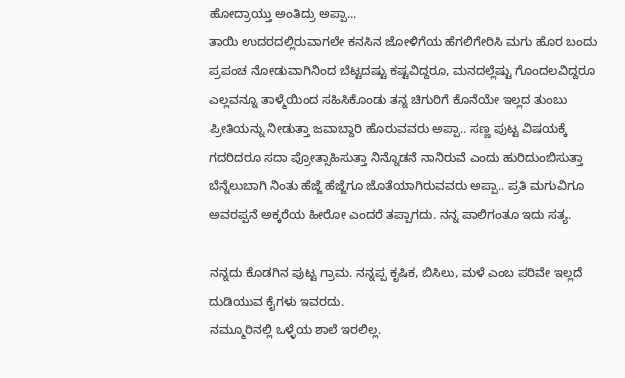ಹೋದ್ರಾಯ್ತು ಅಂತಿದ್ರು ಅಪ್ಪಾ...
ತಾಯಿ ಉದರದಲ್ಲಿರುವಾಗಲೇ ಕನಸಿನ ಜೋಳಿಗೆಯ ಹೆಗಲಿಗೇರಿಸಿ ಮಗು ಹೊರ ಬಂದು ಪ್ರಪಂಚ ನೋಡುವಾಗಿನಿಂದ ಬೆಟ್ಟದಷ್ಟು ಕಷ್ಟವಿದ್ದರೂ, ಮನದಲ್ಲೆಷ್ಟು ಗೊಂದಲವಿದ್ದರೂ ಎಲ್ಲವನ್ನೂ ತಾಳ್ಮೆಯಿಂದ ಸಹಿಸಿಕೊಂಡು ತನ್ನ ಚಿಗುರಿಗೆ ಕೊನೆಯೇ ಇಲ್ಲದ ತುಂಬು ಪ್ರೀತಿಯನ್ನು ನೀಡುತ್ತಾ ಜವಾಬ್ದಾರಿ ಹೊರುವವರು ಅಪ್ಪಾ.. ಸಣ್ಣ ಪುಟ್ಟ ವಿಷಯಕ್ಕೆ ಗದರಿದರೂ ಸದಾ ಪ್ರೋತ್ಸಾಹಿಸುತ್ತಾ ನಿನ್ನೊಡನೆ ನಾನಿರುವೆ ಎಂದು ಹುರಿದುಂಬಿಸುತ್ತಾ ಬೆನ್ನೆಲುಬಾಗಿ ನಿಂತು ಹೆಜ್ಜೆ ಹೆಜ್ಜೆಗೂ ಜೊತೆಯಾಗಿರುವವರು ಅಪ್ಪಾ.. ಪ್ರತಿ ಮಗುವಿಗೂ ಅವರಪ್ಪನೆ ಅಕ್ಕರೆಯ ಹೀರೋ ಎಂದರೆ ತಪ್ಪಾಗದು. ನನ್ನ ಪಾಲಿಗಂತೂ ಇದು ಸತ್ಯ.

ನನ್ನದು ಕೊಡಗಿನ ಪುಟ್ಟ ಗ್ರಾಮ. ನನ್ನಪ್ಪ ಕೃಷಿಕ, ಬಿಸಿಲು, ಮಳೆ ಎಂಬ ಪರಿವೇ ಇಲ್ಲದೆ ದುಡಿಯುವ ಕೈಗಳು ಇವರದು.
ನಮ್ಮೂರಿನಲ್ಲಿ ಒಳ್ಳೆಯ ಶಾಲೆ ಇರಲಿಲ್ಲ.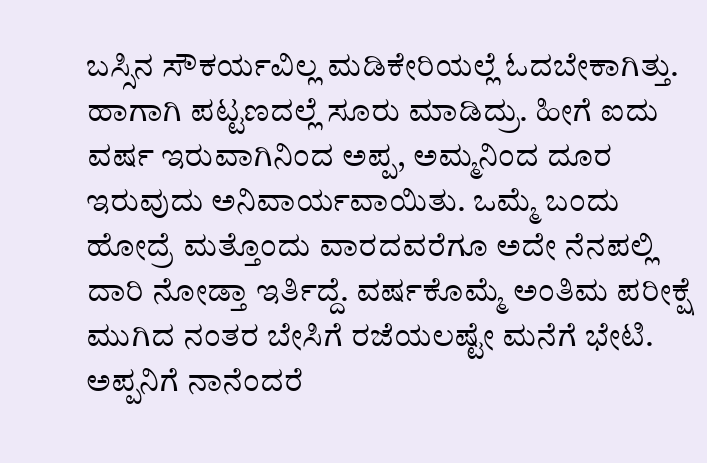ಬಸ್ಸಿನ ಸೌಕರ್ಯವಿಲ್ಲ ಮಡಿಕೇರಿಯಲ್ಲೆ ಓದಬೇಕಾಗಿತ್ತು. ಹಾಗಾಗಿ ಪಟ್ಟಣದಲ್ಲೆ ಸೂರು ಮಾಡಿದ್ರು. ಹೀಗೆ ಐದು ವರ್ಷ ಇರುವಾಗಿನಿಂದ ಅಪ್ಪ, ಅಮ್ಮನಿಂದ ದೂರ ಇರುವುದು ಅನಿವಾರ್ಯವಾಯಿತು. ಒಮ್ಮೆ ಬಂದು ಹೋದ್ರೆ ಮತ್ತೊಂದು ವಾರದವರೆಗೂ ಅದೇ ನೆನಪಲ್ಲಿ ದಾರಿ ನೋಡ್ತಾ ಇರ್ತಿದ್ದೆ. ವರ್ಷಕೊಮ್ಮೆ ಅಂತಿಮ ಪರೀಕ್ಷೆ ಮುಗಿದ ನಂತರ ಬೇಸಿಗೆ ರಜೆಯಲಷ್ಟೇ ಮನೆಗೆ ಭೇಟಿ.
ಅಪ್ಪನಿಗೆ ನಾನೆಂದರೆ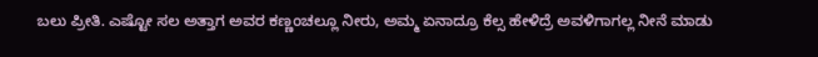ಬಲು ಪ್ರೀತಿ. ಎಷ್ಟೋ ಸಲ ಅತ್ತಾಗ ಅವರ ಕಣ್ಣಂಚಲ್ಲೂ ನೀರು, ಅಮ್ಮ ಏನಾದ್ರೂ ಕೆಲ್ಸ ಹೇಳಿದ್ರೆ ಅವಳಿಗಾಗಲ್ಲ ನೀನೆ ಮಾಡು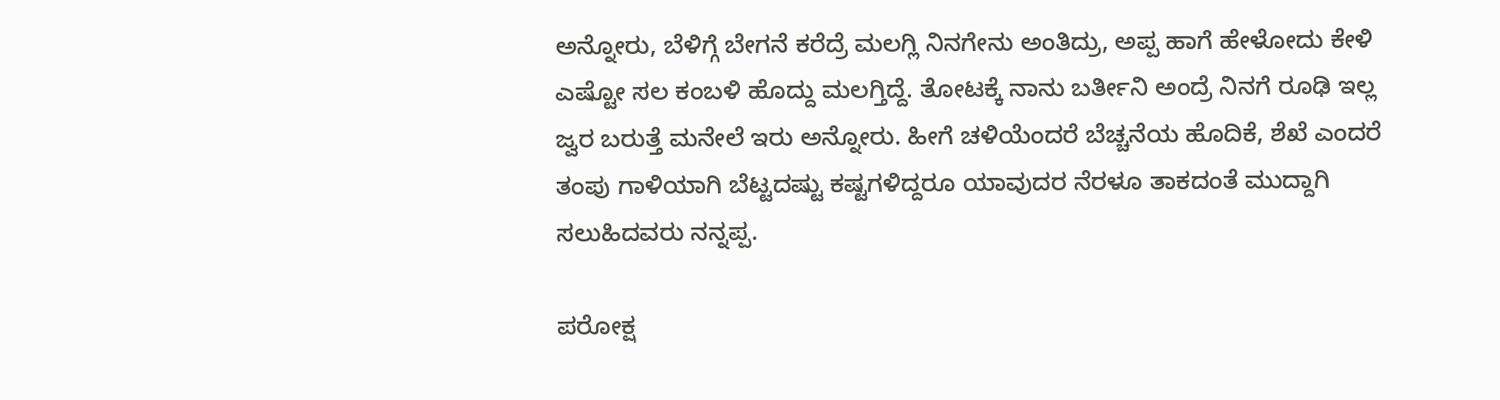ಅನ್ನೋರು, ಬೆಳಿಗ್ಗೆ ಬೇಗನೆ ಕರೆದ್ರೆ ಮಲಗ್ಲಿ ನಿನಗೇನು ಅಂತಿದ್ರು, ಅಪ್ಪ ಹಾಗೆ ಹೇಳೋದು ಕೇಳಿ ಎಷ್ಟೋ ಸಲ ಕಂಬಳಿ ಹೊದ್ದು ಮಲಗ್ತಿದ್ದೆ. ತೋಟಕ್ಕೆ ನಾನು ಬರ್ತೀನಿ ಅಂದ್ರೆ ನಿನಗೆ ರೂಢಿ ಇಲ್ಲ ಜ್ವರ ಬರುತ್ತೆ ಮನೇಲೆ ಇರು ಅನ್ನೋರು. ಹೀಗೆ ಚಳಿಯೆಂದರೆ ಬೆಚ್ಚನೆಯ ಹೊದಿಕೆ, ಶೆಖೆ ಎಂದರೆ ತಂಪು ಗಾಳಿಯಾಗಿ ಬೆಟ್ಟದಷ್ಟು ಕಷ್ಟಗಳಿದ್ದರೂ ಯಾವುದರ ನೆರಳೂ ತಾಕದಂತೆ ಮುದ್ದಾಗಿ ಸಲುಹಿದವರು ನನ್ನಪ್ಪ.

ಪರೋಕ್ಷ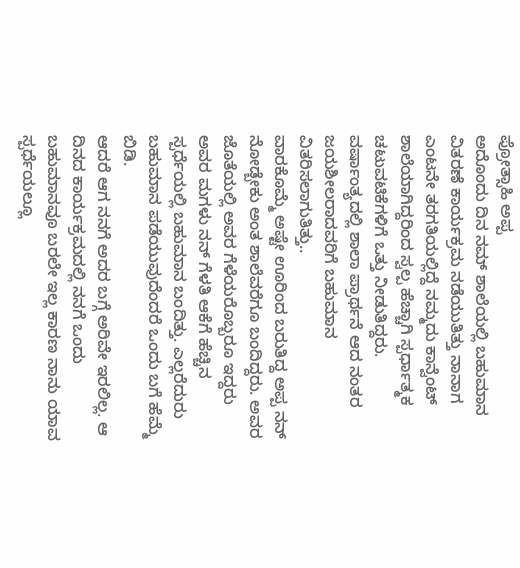ಪ್ರೋತ್ಸಾಹಿ ಅಪ್ಪ
ಅದೊಂದು ದಿನ ನಮ್ ಶಾಲೆಯಲ್ಲಿ ಬಹುಮಾನ ವಿತರಣೆ ಕಾರ್ಯಕ್ರಮ ನಡೆಯುತಿತ್ತು ನಾನಾಗ ಎಂಟನೇ ತರಗತಿಯಲ್ಲಿದ್ದೆ ನಮ್ಮದು ಕಾನ್ವೆಂಟ್ ಶಾಲೆಯಾಗಿದ್ದರಿಂದ ಸ್ವಲ್ಪ ಹೆಚ್ಚಾಗಿ ಸ್ಪರ್ಧಾತ್ಮಕ ಚಟುವಟಿಕೆಗಳಿಗೆ ಒತ್ತು ನೀಡುತಿದ್ದರು. ವರ್ಷಾಂತ್ಯದಲ್ಲಿ ಶಾಲಾ ಪ್ರಾರ್ಥನೆ ಆದ ನಂತರ ಜಯಶೀಲರಾದವರಿಗೆ ಬಹುಮಾನ ವಿತರಿಸಲಾಗುತಿತ್ತು..
ವಾರಕೊಮ್ಮೆ ಅಷ್ಟೇ ಊರಿಂದ ಬರುತಿದ್ದ ಅಪ್ಪ ನನ್ ನೋಡ್ಬೇಕು ಅಂತ ಶಾಲೆವರೆಗೂ ಬಂದಿದ್ದರು. ಅವರ ಜೊತೆಯಲ್ಲಿ ಅವರ ಗೆಳೆಯರೊಬ್ಬರೂ ಇದ್ದರು ಅವರ ಮಗಳು ನನ್ ಗೆಳತಿ ಆಕೆಗೆ ಹೆಚ್ಚಿನ ಸ್ಪರ್ಧೆಯಲ್ಲಿ ಬಹುಮಾನ ಬಂದಿತ್ತು. ಎಲ್ಲರೆದುರು ಬಹುಮಾನ ಪಡೆಯುವುದೆಂದರೆ ಒಂದು ಬಗೆ ಹೆಮ್ಮೆ ಬಿಡಿ.
ಆದರೆ ಆಗ ನನಗೆ ಅದರ ಬಗ್ಗೆ ಅರಿವೇ ಇರಲಿಲ್ಲ. ಆ ದಿನದ ಕಾರ್ಯಕ್ರಮದಲ್ಲಿ ನನಗೆ ಒಂದು ಬಹುಮಾನವೂ ಬರಲೇ ಇಲ್ಲ ಕಾರಣ ನಾನು ಯಾವ ಸ್ಪರ್ಧೆಯಲ್ಲೂ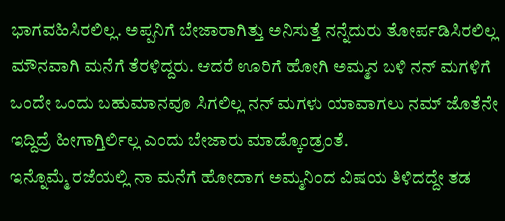ಭಾಗವಹಿಸಿರಲಿಲ್ಲ. ಅಪ್ಪನಿಗೆ ಬೇಜಾರಾಗಿತ್ತು ಅನಿಸುತ್ತೆ ನನ್ನೆದುರು ತೋರ್ಪಡಿಸಿರಲಿಲ್ಲ ಮೌನವಾಗಿ ಮನೆಗೆ ತೆರಳಿದ್ದರು. ಆದರೆ ಊರಿಗೆ ಹೋಗಿ ಅಮ್ಮನ ಬಳಿ ನನ್ ಮಗಳಿಗೆ ಒಂದೇ ಒಂದು ಬಹುಮಾನವೂ ಸಿಗಲಿಲ್ಲ ನನ್ ಮಗಳು ಯಾವಾಗಲು ನಮ್ ಜೊತೆನೇ ಇದ್ದಿದ್ರೆ ಹೀಗಾಗ್ತಿರ್ಲಿಲ್ಲ ಎಂದು ಬೇಜಾರು ಮಾಡ್ಕೊಂಡ್ರಂತೆ.
ಇನ್ನೊಮ್ಮೆ ರಜೆಯಲ್ಲಿ ನಾ ಮನೆಗೆ ಹೋದಾಗ ಅಮ್ಮನಿಂದ ವಿಷಯ ತಿಳಿದದ್ದೇ ತಡ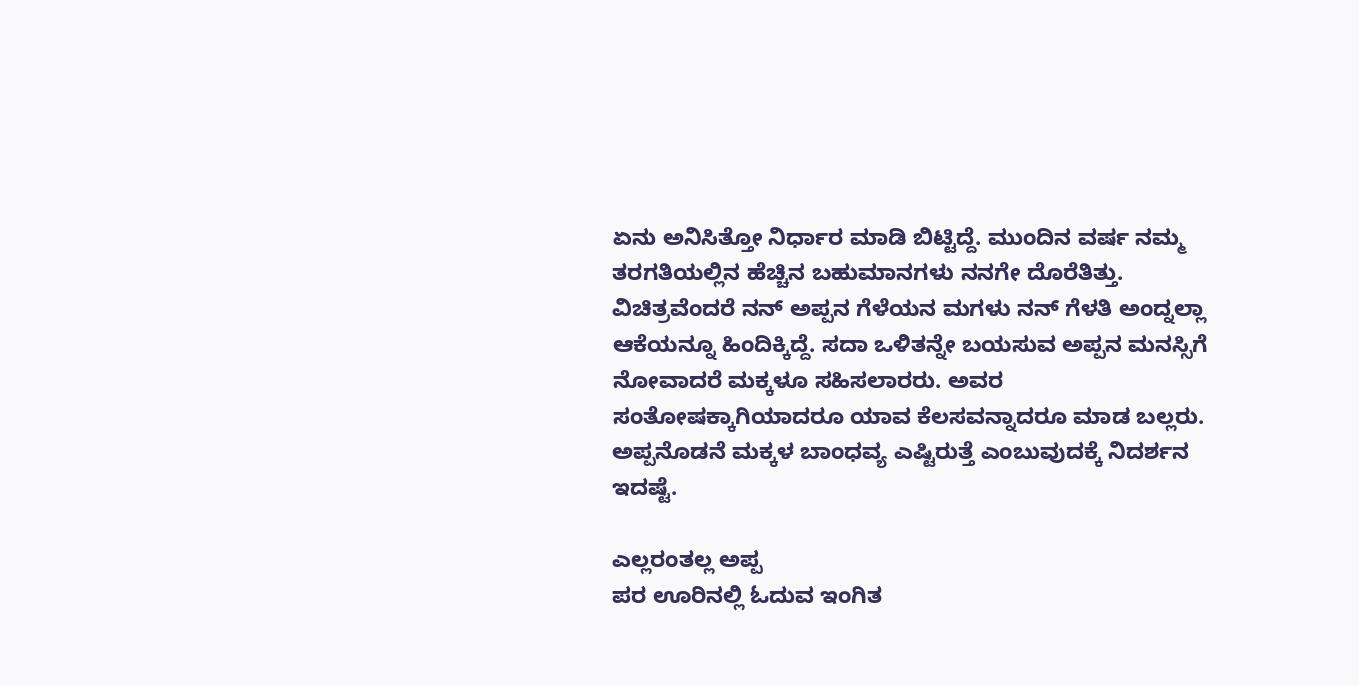ಏನು ಅನಿಸಿತ್ತೋ ನಿರ್ಧಾರ ಮಾಡಿ ಬಿಟ್ಟಿದ್ದೆ. ಮುಂದಿನ ವರ್ಷ ನಮ್ಮ ತರಗತಿಯಲ್ಲಿನ ಹೆಚ್ಚಿನ ಬಹುಮಾನಗಳು ನನಗೇ ದೊರೆತಿತ್ತು. ವಿಚಿತ್ರವೆಂದರೆ ನನ್ ಅಪ್ಪನ ಗೆಳೆಯನ ಮಗಳು ನನ್ ಗೆಳತಿ ಅಂದ್ನಲ್ಲಾ ಆಕೆಯನ್ನೂ ಹಿಂದಿಕ್ಕಿದ್ದೆ. ಸದಾ ಒಳಿತನ್ನೇ ಬಯಸುವ ಅಪ್ಪನ ಮನಸ್ಸಿಗೆ ನೋವಾದರೆ ಮಕ್ಕಳೂ ಸಹಿಸಲಾರರು. ಅವರ ಸಂತೋಷಕ್ಕಾಗಿಯಾದರೂ ಯಾವ ಕೆಲಸವನ್ನಾದರೂ ಮಾಡ ಬಲ್ಲರು. ಅಪ್ಪನೊಡನೆ ಮಕ್ಕಳ ಬಾಂಧವ್ಯ ಎಷ್ಟಿರುತ್ತೆ ಎಂಬುವುದಕ್ಕೆ ನಿದರ್ಶನ ಇದಷ್ಟೆ.

ಎಲ್ಲರಂತಲ್ಲ ಅಪ್ಪ
ಪರ ಊರಿನಲ್ಲಿ ಓದುವ ಇಂಗಿತ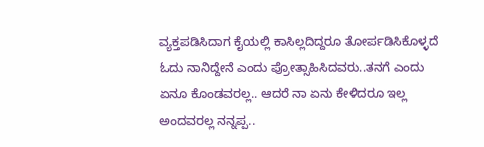ವ್ಯಕ್ತಪಡಿಸಿದಾಗ ಕೈಯಲ್ಲಿ ಕಾಸಿಲ್ಲದಿದ್ದರೂ ತೋರ್ಪಡಿಸಿಕೊಳ್ಳದೆ ಓದು ನಾನಿದ್ದೇನೆ ಎಂದು ಪ್ರೋತ್ಸಾಹಿಸಿದವರು..ತನಗೆ ಎಂದು ಏನೂ ಕೊಂಡವರಲ್ಲ.. ಆದರೆ ನಾ ಏನು ಕೇಳಿದರೂ ಇಲ್ಲ ಅಂದವರಲ್ಲ ನನ್ನಪ್ಪ..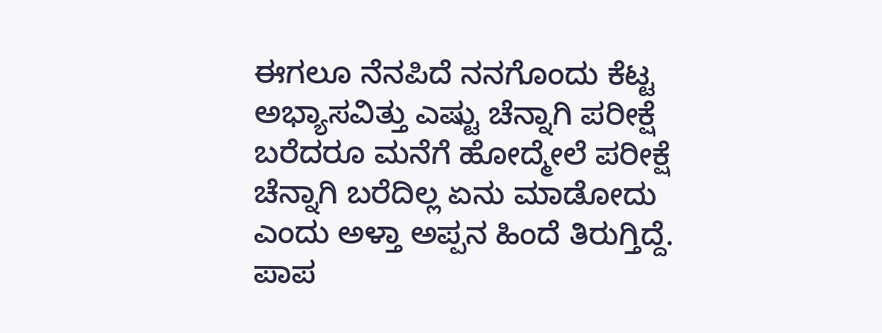ಈಗಲೂ ನೆನಪಿದೆ ನನಗೊಂದು ಕೆಟ್ಟ ಅಭ್ಯಾಸವಿತ್ತು ಎಷ್ಟು ಚೆನ್ನಾಗಿ ಪರೀಕ್ಷೆ ಬರೆದರೂ ಮನೆಗೆ ಹೋದ್ಮೇಲೆ ಪರೀಕ್ಷೆ ಚೆನ್ನಾಗಿ ಬರೆದಿಲ್ಲ ಏನು ಮಾಡೋದು ಎಂದು ಅಳ್ತಾ ಅಪ್ಪನ ಹಿಂದೆ ತಿರುಗ್ತಿದ್ದೆ. ಪಾಪ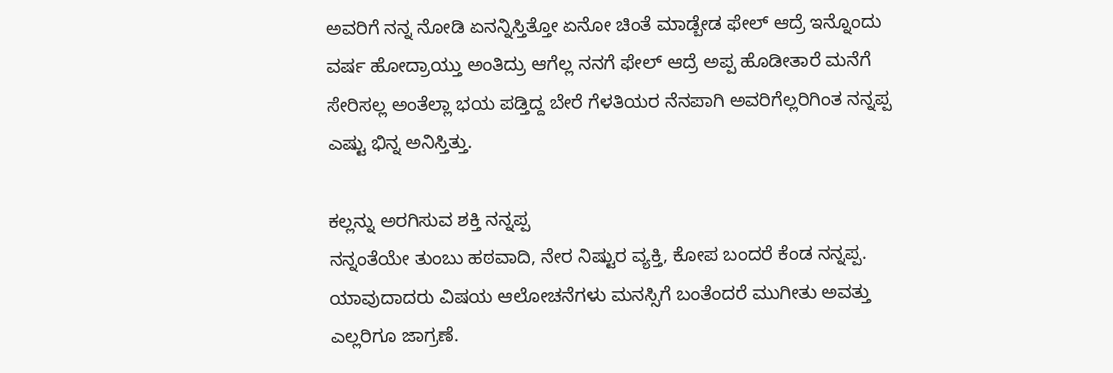ಅವರಿಗೆ ನನ್ನ ನೋಡಿ ಏನನ್ನಿಸ್ತಿತ್ತೋ ಏನೋ ಚಿಂತೆ ಮಾಡ್ಬೇಡ ಫೇಲ್ ಆದ್ರೆ ಇನ್ನೊಂದು ವರ್ಷ ಹೋದ್ರಾಯ್ತು ಅಂತಿದ್ರು ಆಗೆಲ್ಲ ನನಗೆ ಫೇಲ್ ಆದ್ರೆ ಅಪ್ಪ ಹೊಡೀತಾರೆ ಮನೆಗೆ ಸೇರಿಸಲ್ಲ ಅಂತೆಲ್ಲಾ ಭಯ ಪಡ್ತಿದ್ದ ಬೇರೆ ಗೆಳತಿಯರ ನೆನಪಾಗಿ ಅವರಿಗೆಲ್ಲರಿಗಿಂತ ನನ್ನಪ್ಪ ಎಷ್ಟು ಭಿನ್ನ ಅನಿಸ್ತಿತ್ತು.

ಕಲ್ಲನ್ನು ಅರಗಿಸುವ ಶಕ್ತಿ ನನ್ನಪ್ಪ
ನನ್ನಂತೆಯೇ ತುಂಬು ಹಠವಾದಿ, ನೇರ ನಿಷ್ಟುರ ವ್ಯಕ್ತಿ, ಕೋಪ ಬಂದರೆ ಕೆಂಡ ನನ್ನಪ್ಪ. ಯಾವುದಾದರು ವಿಷಯ ಆಲೋಚನೆಗಳು ಮನಸ್ಸಿಗೆ ಬಂತೆಂದರೆ ಮುಗೀತು ಅವತ್ತು ಎಲ್ಲರಿಗೂ ಜಾಗ್ರಣೆ.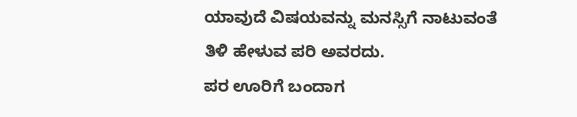ಯಾವುದೆ ವಿಷಯವನ್ನು ಮನಸ್ಸಿಗೆ ನಾಟುವಂತೆ ತಿಳಿ ಹೇಳುವ ಪರಿ ಅವರದು.
ಪರ ಊರಿಗೆ ಬಂದಾಗ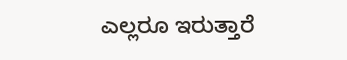ಎಲ್ಲರೂ ಇರುತ್ತಾರೆ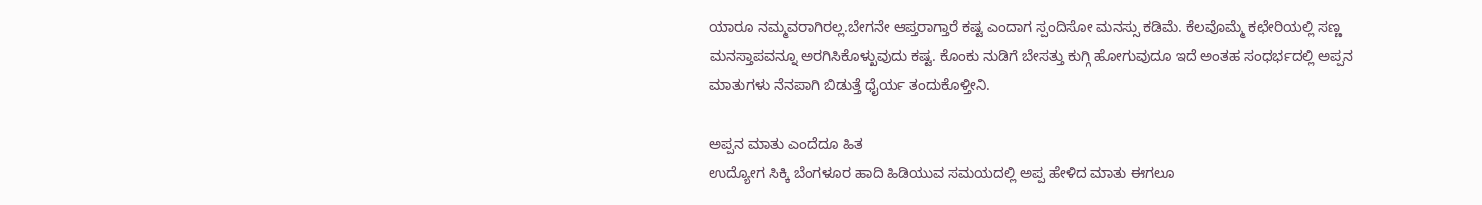ಯಾರೂ ನಮ್ಮವರಾಗಿರಲ್ಲ.ಬೇಗನೇ ಆಪ್ತರಾಗ್ತಾರೆ ಕಷ್ಟ ಎಂದಾಗ ಸ್ಪಂದಿಸೋ ಮನಸ್ಸು ಕಡಿಮೆ. ಕೆಲವೊಮ್ಮೆ ಕಛೇರಿಯಲ್ಲಿ ಸಣ್ಣ ಮನಸ್ತಾಪವನ್ನೂ ಅರಗಿಸಿಕೊಳ್ಖುವುದು ಕಷ್ಟ. ಕೊಂಕು ನುಡಿಗೆ ಬೇಸತ್ತು ಕುಗ್ಗಿ ಹೋಗುವುದೂ ಇದೆ ಅಂತಹ ಸಂಧರ್ಭದಲ್ಲಿ ಅಪ್ಪನ ಮಾತುಗಳು ನೆನಪಾಗಿ ಬಿಡುತ್ತೆ ಧೈರ್ಯ ತಂದುಕೊಳ್ತೀನಿ.

ಅಪ್ಪನ ಮಾತು ಎಂದೆದೂ ಹಿತ
ಉದ್ಯೋಗ ಸಿಕ್ಕಿ ಬೆಂಗಳೂರ ಹಾದಿ ಹಿಡಿಯುವ ಸಮಯದಲ್ಲಿ ಅಪ್ಪ ಹೇಳಿದ ಮಾತು ಈಗಲೂ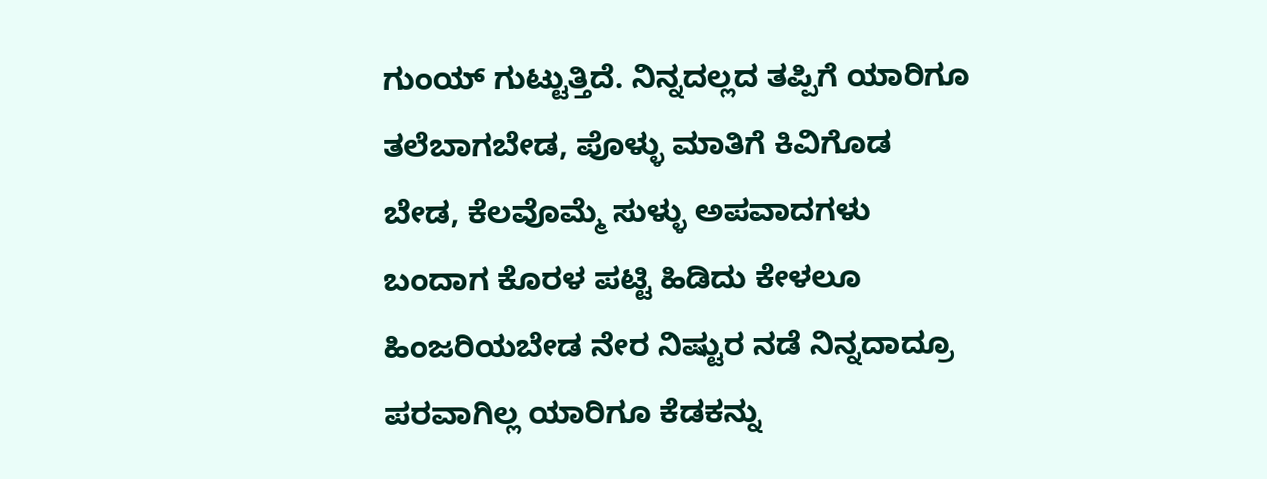ಗುಂಯ್ ಗುಟ್ಟುತ್ತಿದೆ. ನಿನ್ನದಲ್ಲದ ತಪ್ಪಿಗೆ ಯಾರಿಗೂ ತಲೆಬಾಗಬೇಡ, ಪೊಳ್ಳು ಮಾತಿಗೆ ಕಿವಿಗೊಡ ಬೇಡ, ಕೆಲವೊಮ್ಮೆ ಸುಳ್ಳು ಅಪವಾದಗಳು ಬಂದಾಗ ಕೊರಳ ಪಟ್ಟಿ ಹಿಡಿದು ಕೇಳಲೂ ಹಿಂಜರಿಯಬೇಡ ನೇರ ನಿಷ್ಟುರ ನಡೆ ನಿನ್ನದಾದ್ರೂ ಪರವಾಗಿಲ್ಲ ಯಾರಿಗೂ ಕೆಡಕನ್ನು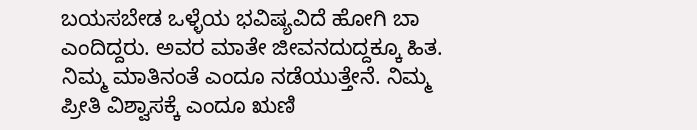ಬಯಸಬೇಡ ಒಳ್ಳೆಯ ಭವಿಷ್ಯವಿದೆ ಹೋಗಿ ಬಾ ಎಂದಿದ್ದರು. ಅವರ ಮಾತೇ ಜೀವನದುದ್ದಕ್ಕೂ ಹಿತ. ನಿಮ್ಮ ಮಾತಿನಂತೆ ಎಂದೂ ನಡೆಯುತ್ತೇನೆ. ನಿಮ್ಮ ಪ್ರೀತಿ ವಿಶ್ವಾಸಕ್ಕೆ ಎಂದೂ ಋಣಿ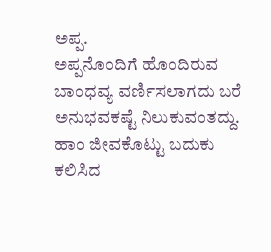ಅಪ್ಪ.
ಅಪ್ಪನೊಂದಿಗೆ ಹೊಂದಿರುವ ಬಾಂಧವ್ಯ ವರ್ಣಿಸಲಾಗದು ಬರೆ ಅನುಭವಕಷ್ಟೆ ನಿಲುಕುವಂತದ್ದು. ಹಾಂ ಜೀವಕೊಟ್ಟು ಬದುಕು ಕಲಿಸಿದ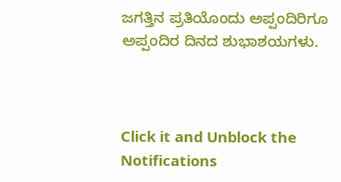ಜಗತ್ತಿನ ಪ್ರತಿಯೊಂದು ಅಪ್ಪಂದಿರಿಗೂ ಅಪ್ಪಂದಿರ ದಿನದ ಶುಭಾಶಯಗಳು.



Click it and Unblock the Notifications